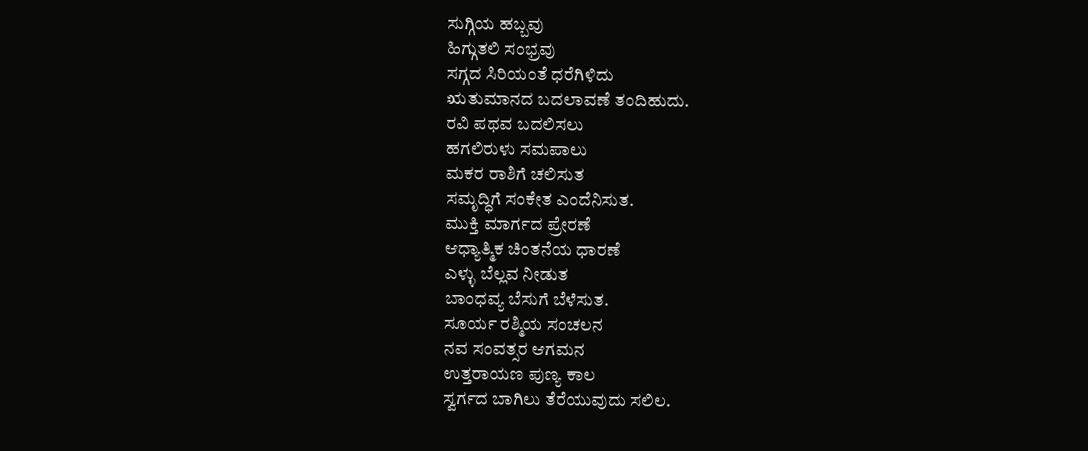ಸುಗ್ಗಿಯ ಹಬ್ಬವು
ಹಿಗ್ಗುತಲಿ ಸಂಭ್ರವು
ಸಗ್ಗದ ಸಿರಿಯಂತೆ ಧರೆಗಿಳಿದು
ಋತುಮಾನದ ಬದಲಾವಣೆ ತಂದಿಹುದು.
ರವಿ ಪಥವ ಬದಲಿಸಲು
ಹಗಲಿರುಳು ಸಮಪಾಲು
ಮಕರ ರಾಶಿಗೆ ಚಲಿಸುತ
ಸಮೃದ್ಧಿಗೆ ಸಂಕೇತ ಎಂದೆನಿಸುತ.
ಮುಕ್ತಿ ಮಾರ್ಗದ ಪ್ರೇರಣೆ
ಆಧ್ಯಾತ್ಮಿಕ ಚಿಂತನೆಯ ಧಾರಣೆ
ಎಳ್ಳು ಬೆಲ್ಲವ ನೀಡುತ
ಬಾಂಧವ್ಯ ಬೆಸುಗೆ ಬೆಳೆಸುತ.
ಸೂರ್ಯ ರಶ್ಮಿಯ ಸಂಚಲನ
ನವ ಸಂವತ್ಸರ ಆಗಮನ
ಉತ್ತರಾಯಣ ಪುಣ್ಯ ಕಾಲ
ಸ್ವರ್ಗದ ಬಾಗಿಲು ತೆರೆಯುವುದು ಸಲಿಲ.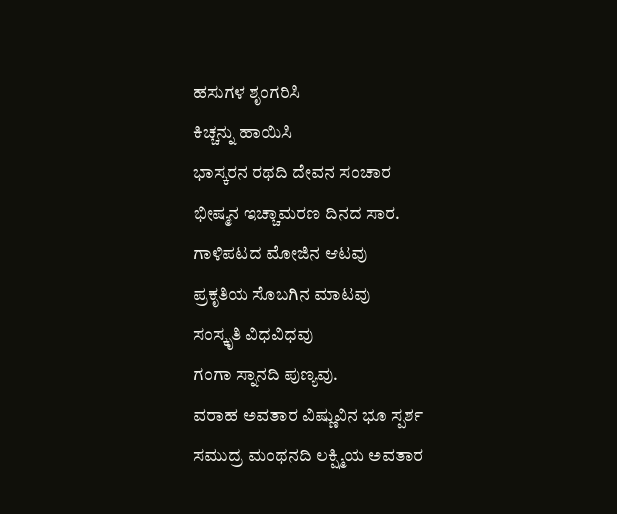ಹಸುಗಳ ಶೃಂಗರಿಸಿ
ಕಿಚ್ಚನ್ನು ಹಾಯಿಸಿ
ಭಾಸ್ಕರನ ರಥದಿ ದೇವನ ಸಂಚಾರ
ಭೀಷ್ಮನ ಇಚ್ಚಾಮರಣ ದಿನದ ಸಾರ.
ಗಾಳಿಪಟದ ಮೋಜಿನ ಆಟವು
ಪ್ರಕೃತಿಯ ಸೊಬಗಿನ ಮಾಟವು
ಸಂಸ್ಕೃತಿ ವಿಧವಿಧವು
ಗಂಗಾ ಸ್ನಾನದಿ ಪುಣ್ಯವು.
ವರಾಹ ಅವತಾರ ವಿಷ್ಣುವಿನ ಭೂ ಸ್ಪರ್ಶ
ಸಮುದ್ರ ಮಂಥನದಿ ಲಕ್ಷ್ಮಿಯ ಅವತಾರ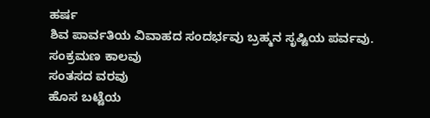ಹರ್ಷ
ಶಿವ ಪಾರ್ವತಿಯ ವಿವಾಹದ ಸಂದರ್ಭವು ಬ್ರಹ್ಮನ ಸೃಷ್ಟಿಯ ಪರ್ವವು.
ಸಂಕ್ರಮಣ ಕಾಲವು
ಸಂತಸದ ವರವು
ಹೊಸ ಬಟ್ಟೆಯ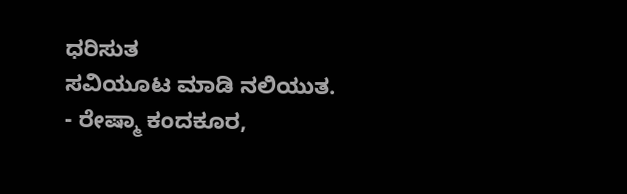ಧರಿಸುತ
ಸವಿಯೂಟ ಮಾಡಿ ನಲಿಯುತ.
- ರೇಷ್ಮಾ ಕಂದಕೂರ,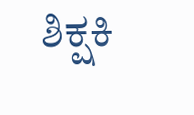ಶಿಕ್ಷಕಿ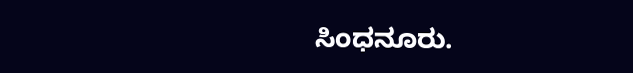ಸಿಂಧನೂರು.